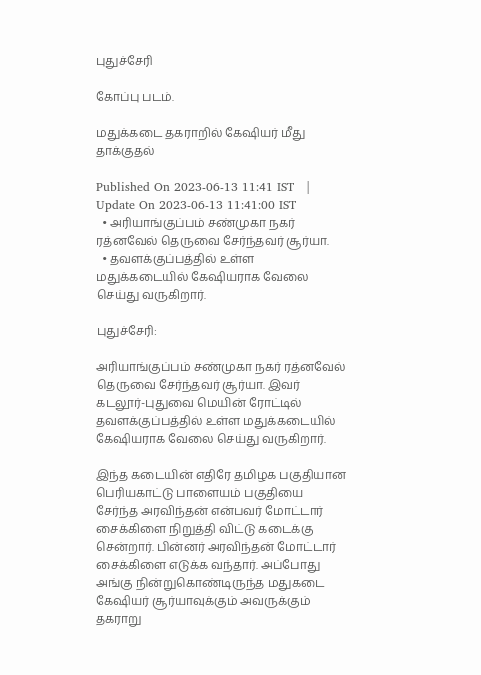புதுச்சேரி

கோப்பு படம்.

மதுக்கடை தகராறில் கேஷியர் மீது தாக்குதல்

Published On 2023-06-13 11:41 IST   |   Update On 2023-06-13 11:41:00 IST
  • அரியாங்குப்பம் சண்முகா நகர் ரத்னவேல் தெருவை சேர்ந்தவர் சூர்யா.
  • தவளக்குப்பத்தில் உள்ள மதுக்கடையில் கேஷியராக வேலை செய்து வருகிறார்.

புதுச்சேரி:

அரியாங்குப்பம் சண்முகா நகர் ரத்னவேல் தெருவை சேர்ந்தவர் சூர்யா. இவர் கடலூர்-புதுவை மெயின் ரோட்டில் தவளக்குப்பத்தில் உள்ள மதுக்கடையில் கேஷியராக வேலை செய்து வருகிறார்.

இந்த கடையின் எதிரே தமிழக பகுதியான பெரியகாட்டு பாளையம் பகுதியை சேர்ந்த அரவிந்தன் என்பவர் மோட்டார் சைக்கிளை நிறுத்தி விட்டு கடைக்கு சென்றார். பின்னர் அரவிந்தன் மோட்டார் சைக்கிளை எடுக்க வந்தார். அப்போது அங்கு நின்றுகொண்டிருந்த மதுகடை கேஷியர் சூர்யாவுக்கும் அவருக்கும் தகராறு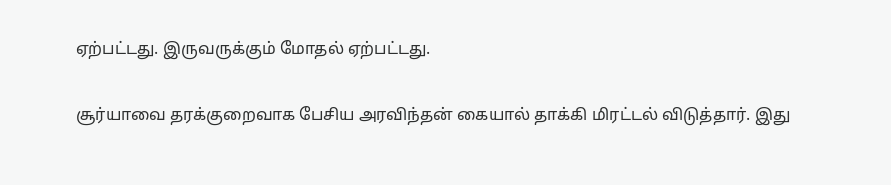ஏற்பட்டது. இருவருக்கும் மோதல் ஏற்பட்டது.

சூர்யாவை தரக்குறைவாக பேசிய அரவிந்தன் கையால் தாக்கி மிரட்டல் விடுத்தார். இது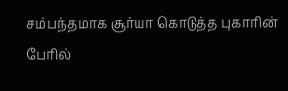சம்பந்தமாக சூர்யா கொடுத்த புகாரின் பேரில்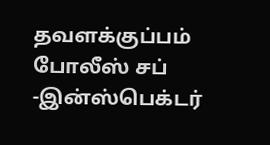தவளக்குப்பம் போலீஸ் சப் -இன்ஸ்பெக்டர்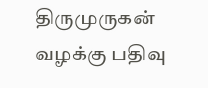திருமுருகன் வழக்கு பதிவு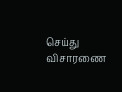செய்து விசாரணை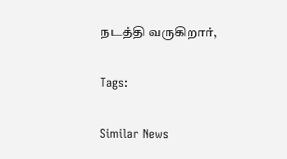நடத்தி வருகிறார்,

Tags:

Similar News